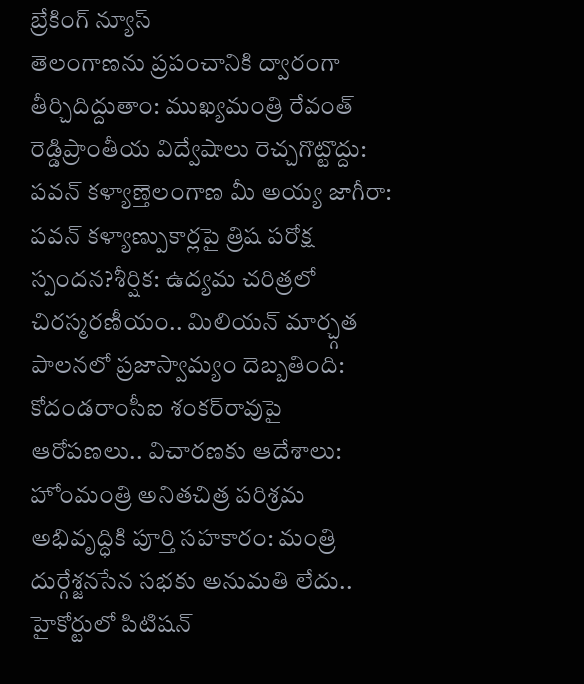బ్రేకింగ్ న్యూస్
తెలంగాణను ప్రపంచానికి ద్వారంగా తీర్చిదిద్దుతాం: ముఖ్యమంత్రి రేవంత్ రెడ్డిప్రాంతీయ విద్వేషాలు రెచ్చగొట్టొద్దు: పవన్ కళ్యాణ్తెలంగాణ మీ అయ్య జాగీరా: పవన్ కళ్యాణ్పుకార్లపై త్రిష పరోక్ష స్పందన?శీర్షిక: ఉద్యమ చరిత్రలో చిరస్మరణీయం.. మిలియన్ మార్చ్గత పాలనలో ప్రజాస్వామ్యం దెబ్బతింది: కోదండరాంసీఐ శంకర్‌రావుపై ఆరోపణలు.. విచారణకు ఆదేశాలు: హోంమంత్రి అనితచిత్ర పరిశ్రమ అభివృద్ధికి పూర్తి సహకారం: మంత్రి దుర్గేశ్జనసేన సభకు అనుమతి లేదు.. హైకోర్టులో పిటిషన్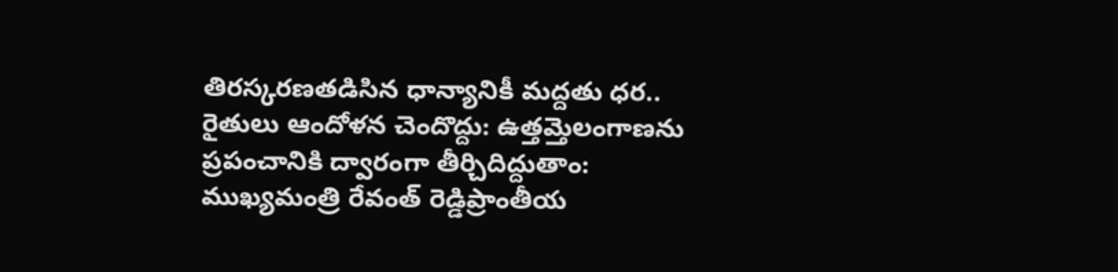తిరస్కరణతడిసిన ధాన్యానికీ మద్దతు ధర.. రైతులు ఆందోళన చెందొద్దు: ఉత్తమ్తెలంగాణను ప్రపంచానికి ద్వారంగా తీర్చిదిద్దుతాం: ముఖ్యమంత్రి రేవంత్ రెడ్డిప్రాంతీయ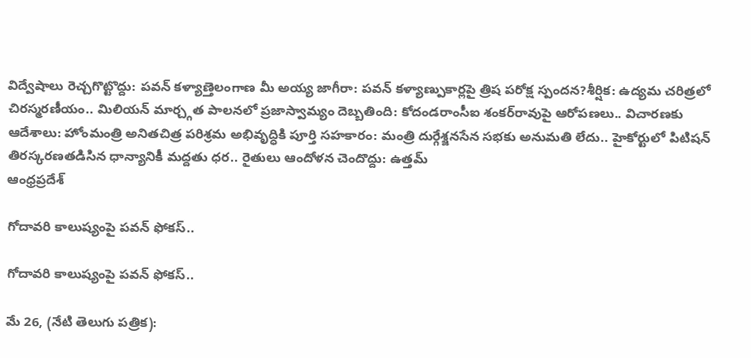విద్వేషాలు రెచ్చగొట్టొద్దు: పవన్ కళ్యాణ్తెలంగాణ మీ అయ్య జాగీరా: పవన్ కళ్యాణ్పుకార్లపై త్రిష పరోక్ష స్పందన?శీర్షిక: ఉద్యమ చరిత్రలో చిరస్మరణీయం.. మిలియన్ మార్చ్గత పాలనలో ప్రజాస్వామ్యం దెబ్బతింది: కోదండరాంసీఐ శంకర్‌రావుపై ఆరోపణలు.. విచారణకు ఆదేశాలు: హోంమంత్రి అనితచిత్ర పరిశ్రమ అభివృద్ధికి పూర్తి సహకారం: మంత్రి దుర్గేశ్జనసేన సభకు అనుమతి లేదు.. హైకోర్టులో పిటిషన్ తిరస్కరణతడిసిన ధాన్యానికీ మద్దతు ధర.. రైతులు ఆందోళన చెందొద్దు: ఉత్తమ్
ఆంధ్రప్రదేశ్

గోదావరి కాలుష్యంపై పవన్ ఫోకస్..

గోదావరి కాలుష్యంపై పవన్ ఫోకస్..

మే 26, (నేటి తెలుగు పత్రిక):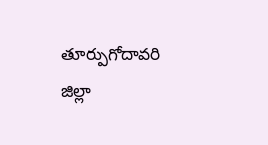తూర్పుగోదావరి జిల్లా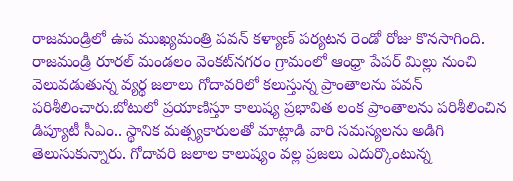రాజమండ్రిలో ఉప ముఖ్యమంత్రి పవన్ కళ్యాణ్ పర్యటన రెండో రోజు కొనసాగింది. రాజమండ్రి రూరల్ మండలం వెంకట్‌నగరం గ్రామంలో ఆంధ్రా పేపర్ మిల్లు నుంచి వెలువడుతున్న వ్యర్థ జలాలు గోదావరిలో కలుస్తున్న ప్రాంతాలను పవన్ పరిశీలించారు.బోటులో ప్రయాణిస్తూ కాలుష్య ప్రభావిత లంక ప్రాంతాలను పరిశీలించిన డిప్యూటీ సీఎం.. స్థానిక మత్స్యకారులతో మాట్లాడి వారి సమస్యలను అడిగి తెలుసుకున్నారు. గోదావరి జలాల కాలుష్యం వల్ల ప్రజలు ఎదుర్కొంటున్న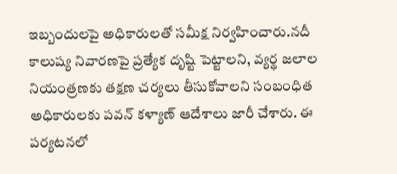ఇబ్బందులపై అధికారులతో సమీక్ష నిర్వహించారు.నదీ కాలుష్య నివారణపై ప్రత్యేక దృష్టి పెట్టాలని, వ్యర్థ జలాల నియంత్రణకు తక్షణ చర్యలు తీసుకోవాలని సంబంధిత అధికారులకు పవన్ కళ్యాణ్ ఆదేశాలు జారీ చేశారు. ఈ పర్యటనలో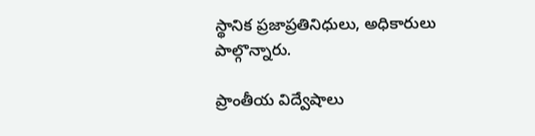స్థానిక ప్రజాప్రతినిధులు, అధికారులు పాల్గొన్నారు.

ప్రాంతీయ విద్వేషాలు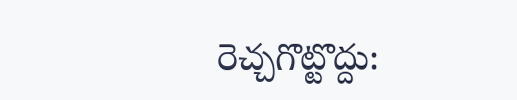రెచ్చగొట్టొద్దు: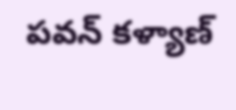పవన్ కళ్యాణ్